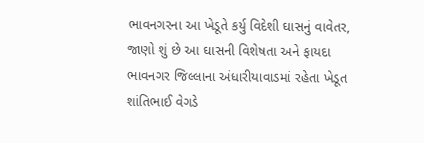ભાવનગરના આ ખેડૂતે કર્યુ વિદેશી ઘાસનું વાવેતર, જાણો શું છે આ ઘાસની વિશેષતા અને ફાયદા
ભાવનગર જિલ્લાના અંધારીયાવાડમાં રહેતા ખેડૂત શાંતિભાઈ વેગડે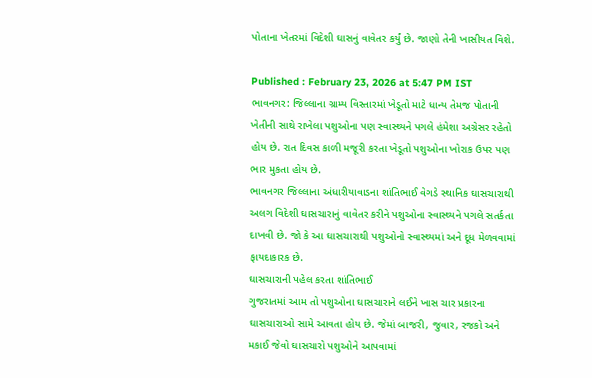પોતાના ખેતરમાં વિદેશી ઘાસનું વાવેતર કર્યું છે. જાણો તેની ખાસીયત વિશે.

Published : February 23, 2026 at 5:47 PM IST
ભાવનગર: જિલ્લાના ગ્રામ્ય વિસ્તારમાં ખેડૂતો માટે ધાન્ય તેમજ પોતાની ખેતીની સાથે રાખેલા પશુઓના પણ સ્વાસ્થ્યને પગલે હંમેશા અગ્રેસર રહેતો હોય છે. રાત દિવસ કાળી મજૂરી કરતા ખેડૂતો પશુઓના ખોરાક ઉપર પણ ભાર મુકતા હોય છે.
ભાવનગર જિલ્લાના અંધારીયાવાડના શાંતિભાઈ વેગડે સ્થાનિક ઘાસચારાથી અલગ વિદેશી ઘાસચારાનું વાવેતર કરીને પશુઓના સ્વાસ્થ્યને પગલે સતર્કતા દાખવી છે. જો કે આ ઘાસચારાથી પશુઓનો સ્વાસ્થ્યમાં અને દૂધ મેળવવામાં ફાયદાકારક છે.
ઘાસચારાની પહેલ કરતા શાંતિભાઈ
ગુજરાતમાં આમ તો પશુઓના ઘાસચારાને લઈને ખાસ ચાર પ્રકારના ઘાસચારાઓ સામે આવતા હોય છે. જેમાં બાજરી, જુવાર, રજકો અને મકાઈ જેવો ઘાસચારો પશુઓને આપવામાં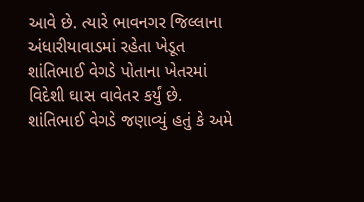આવે છે. ત્યારે ભાવનગર જિલ્લાના અંધારીયાવાડમાં રહેતા ખેડૂત શાંતિભાઈ વેગડે પોતાના ખેતરમાં વિદેશી ઘાસ વાવેતર કર્યું છે. શાંતિભાઈ વેગડે જણાવ્યું હતું કે અમે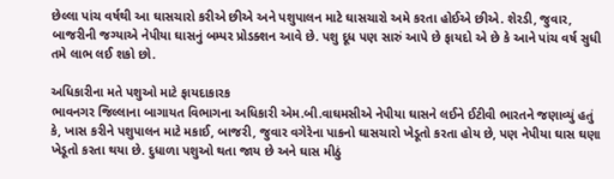છેલ્લા પાંચ વર્ષથી આ ઘાસચારો કરીએ છીએ અને પશુપાલન માટે ઘાસચારો અમે કરતા હોઈએ છીએ. શેરડી, જુવાર, બાજરીની જગ્યાએ નેપીયા ઘાસનું બમ્પર પ્રોડક્શન આવે છે. પશુ દૂધ પણ સારું આપે છે ફાયદો એ છે કે આને પાંચ વર્ષ સુધી તમે લાભ લઈ શકો છો.

અધિકારીના મતે પશુઓ માટે ફાયદાકારક
ભાવનગર જિલ્લાના બાગાયત વિભાગના અધિકારી એમ.બી.વાઘમસીએ નેપીયા ઘાસને લઈને ઈટીવી ભારતને જણાવ્યું હતું કે, ખાસ કરીને પશુપાલન માટે મકાઈ, બાજરી, જુવાર વગેરેના પાકનો ઘાસચારો ખેડૂતો કરતા હોય છે, પણ નેપીયા ઘાસ ઘણા ખેડૂતો કરતા થયા છે. દુધાળા પશુઓ થતા જાય છે અને ઘાસ મીઠું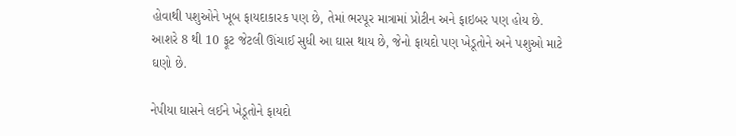હોવાથી પશુઓને ખૂબ ફાયદાકારક પણ છે, તેમાં ભરપૂર માત્રામાં પ્રોટીન અને ફાઇબર પણ હોય છે. આશરે 8 થી 10 ફૂટ જેટલી ઊંચાઈ સુધી આ ઘાસ થાય છે, જેનો ફાયદો પણ ખેડૂતોને અને પશુઓ માટે ઘણો છે.

નેપીયા ઘાસને લઈને ખેડૂતોને ફાયદો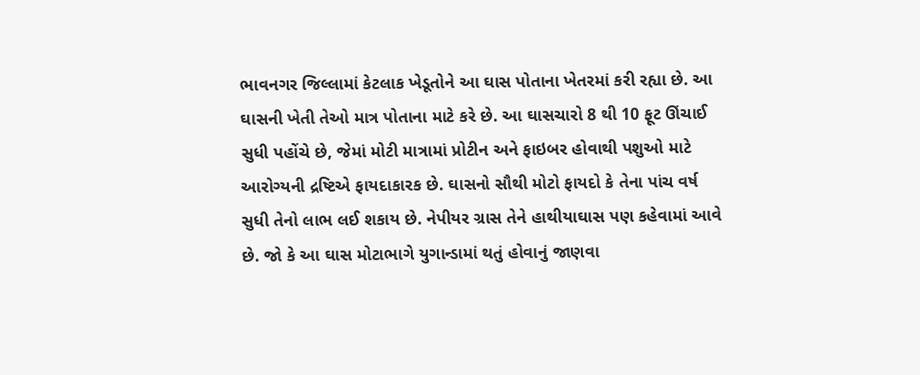ભાવનગર જિલ્લામાં કેટલાક ખેડૂતોને આ ઘાસ પોતાના ખેતરમાં કરી રહ્યા છે. આ ઘાસની ખેતી તેઓ માત્ર પોતાના માટે કરે છે. આ ઘાસચારો 8 થી 10 ફૂટ ઊંચાઈ સુધી પહોંચે છે, જેમાં મોટી માત્રામાં પ્રોટીન અને ફાઇબર હોવાથી પશુઓ માટે આરોગ્યની દ્રષ્ટિએ ફાયદાકારક છે. ઘાસનો સૌથી મોટો ફાયદો કે તેના પાંચ વર્ષ સુધી તેનો લાભ લઈ શકાય છે. નેપીયર ગ્રાસ તેને હાથીયાઘાસ પણ કહેવામાં આવે છે. જો કે આ ઘાસ મોટાભાગે યુગાન્ડામાં થતું હોવાનું જાણવા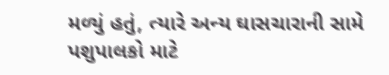મળ્યું હતું, ત્યારે અન્ય ઘાસચારાની સામે પશુપાલકો માટે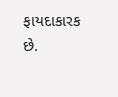ફાયદાકારક છે.